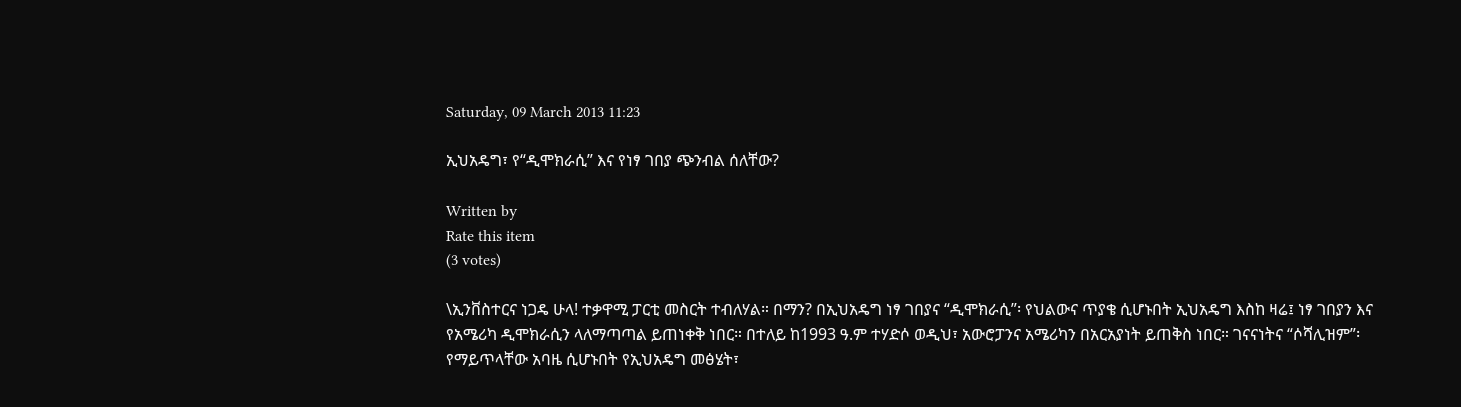Saturday, 09 March 2013 11:23

ኢህአዴግ፣ የ“ዲሞክራሲ” እና የነፃ ገበያ ጭንብል ሰለቸው?

Written by
Rate this item
(3 votes)

\ኢንቨስተርና ነጋዴ ሁላ! ተቃዋሚ ፓርቲ መስርት ተብለሃል። በማን? በኢህአዴግ ነፃ ገበያና “ዲሞክራሲ”፡ የህልውና ጥያቄ ሲሆኑበት ኢህአዴግ እስከ ዛሬ፤ ነፃ ገበያን እና የአሜሪካ ዲሞክራሲን ላለማጣጣል ይጠነቀቅ ነበር። በተለይ ከ1993 ዓ.ም ተሃድሶ ወዲህ፣ አውሮፓንና አሜሪካን በአርአያነት ይጠቅስ ነበር። ገናናነትና “ሶሻሊዝም”፡ የማይጥላቸው አባዜ ሲሆኑበት የኢህአዴግ መፅሄት፣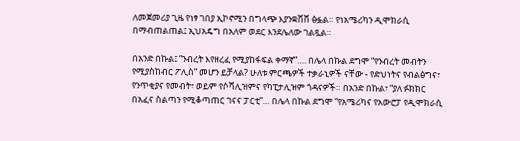ለመጀመሪያ ጊዜ የነፃ ገበያ ኢኮኖሚን በግላጭ እያንቋሸሸ ፅፏል። የነአሜሪካን ዲሞክራሲ በማብጠልጠል፤ ኢህአዴግ በአለም ወደር እንደሌለው ገልጿል።

በአንድ በኩል፤ “ንብረት እየዘረፈ የሚያከፋፍል ቀማኛ”…. በሌላ በኩል ደግሞ “የንብረት መብትን የሚያስከብር ፖሊስ” መሆን ይቻላል? ሁለቱ ምርጫዎች ተቃራኒዎች ናቸው - የድህነትና የብልፅግና፣ የንጥቂያና የመብት፣ ወይም የሶሻሊዝምና የካፒታሊዝም ጎዳናዎች። በአንድ በኩል፣ “ያለ ፉክክር በአፈና ስልጣን የሚቆጣጠር ገናና ፓርቲ”… በሌላ በኩል ደግሞ “የአሜሪካና የአውሮፓ የዲሞክራሲ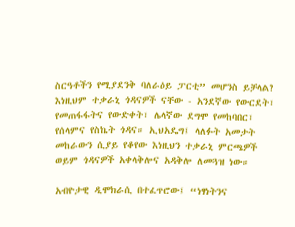ስርዓቶችን የሚያደንቅ ባለራዕይ ፓርቲ” መሆንስ ይቻላል? እነዚህም ተቃራኒ ጎዳናዎች ናቸው - አንደኛው የውርደት፣ የመጠፋፋትና የውድቀት፣ ሌላኛው ደግሞ የመከባበር፣ የሰላምና የስኬት ጎዳና። ኢህአዴግ፤ ላለፉት አመታት መከራውን ሲያይ የቆየው እነዚህን ተቃራኒ ምርጫዎች ወይም ጎዳናዎች አቀላቅሎና አዳቅሎ ለመጓዝ ነው።

አብዮታዊ ዲሞክራሲ በተፈጥሮው፤ “ነፃነትንና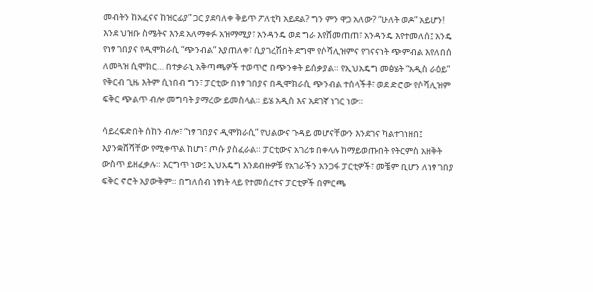መብትን ከአፈናና ከዝርፊያ” ጋር ያደባለቀ ቅይጥ ፖለቲካ አይደል? ግን ምን ዋጋ አለው? “ሁለት ወዶ” አይሆን! እንደ ህዝቡ ስሜትና እንደ አለማቀፉ አዝማሚያ፣ አንዳንዴ ወደ ግራ እየሸመጠጠ፣ አንዳንዴ እየተመለሰ፤ አንዴ የነፃ ገበያና የዲሞክራሲ “ጭንብል” እያጠለቀ፣ ሲያገረሽበት ደግሞ የሶሻሊዝምና የገናናነት ጭምብል እየለበሰ ለመጓዝ ሲሞክር… በተቃራኒ አቅጣጫዎች ተወጥሮ በጭንቀት ይሰቃያል። የኢህአዴግ መፅሄት “አዲስ ራዕይ” የቅርብ ጊዜ እትም ሲነበብ ግን፣ ፓርቲው በነፃ ገበያና በዲሞክራሲ ጭንብል ተሰላችቶ፣ ወደ ድሮው የሶሻሊዝም ፍቅር ጭልጥ ብሎ መግባት ያማረው ይመስላል። ይሄ አዲስ እና አደገኛ ነገር ነው።

ሳይረፍድበት ሰከን ብሎ፣ “ነፃ ገበያና ዲሞክራሲ” የህልውና ጉዳይ መሆናቸውን እንደገና ካልተገነዘበ፤ እያንቋሸሻቸው የሚቀጥል ከሆነ፣ ጦሱ ያስፈራል። ፓርቲውና አገሪቱ በቀላሉ ከማይወጡበት የትርምስ አዘቅት ውስጥ ይዘፈቃሉ። እርግጥ ነው፤ ኢህአዴግ እንደብዙዎቹ የአገራችን አንጋፋ ፓርቲዎች፣ መቼም ቢሆን ለነፃ ገበያ ፍቅር ኖሮት አያውቅም። በግለሰብ ነፃነት ላይ የተመሰረተና ፓርቲዎች በምርጫ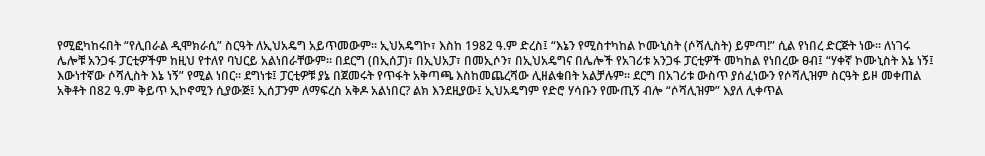የሚፎካከሩበት “የሊበራል ዲሞክራሲ” ስርዓት ለኢህአዴግ አይጥመውም። ኢህአዴግኮ፣ እስከ 1982 ዓ.ም ድረስ፤ “እኔን የሚስተካከል ኮሙኒስት (ሶሻሊስት) ይምጣ!” ሲል የነበረ ድርጅት ነው። ለነገሩ ሌሎቹ አንጋፋ ፓርቲዎችም ከዚህ የተለየ ባህርይ አልነበራቸውም። በደርግ (በኢሰፓ)፣ በኢህአፓ፣ በመኢሶን፣ በኢህአዴግና በሌሎች የአገሪቱ አንጋፋ ፓርቲዎች መካከል የነበረው ፀብ፤ “ሃቀኛ ኮሙኒስት እኔ ነኝ፤ እውነተኛው ሶሻሊስት እኔ ነኝ” የሚል ነበር። ደግነቱ፤ ፓርቲዎቹ ያኔ በጀመሩት የጥፋት አቅጣጫ እስከመጨረሻው ሊዘልቁበት አልቻሉም። ደርግ በአገሪቱ ውስጥ ያሰፈነውን የሶሻሊዝም ስርዓት ይዞ መቀጠል አቅቶት በ82 ዓ.ም ቅይጥ ኢኮኖሚን ሲያውጅ፤ ኢሰፓንም ለማፍረስ አቅዶ አልነበር? ልክ እንደዚያው፤ ኢህአዴግም የድሮ ሃሳቡን የሙጢኝ ብሎ “ሶሻሊዝም” እያለ ሊቀጥል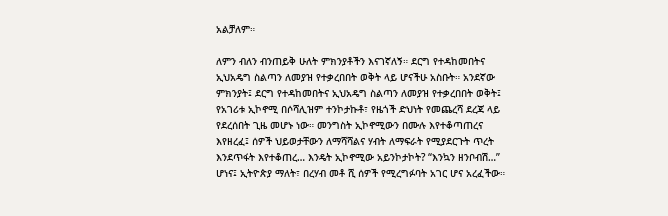አልቻለም።

ለምን ብለን ብንጠይቅ ሁለት ምክንያቶችን እናገኛለኝ። ደርግ የተዳከመበትና ኢህአዴግ ስልጣን ለመያዝ የተቃረበበት ወቅት ላይ ሆናችሁ አስቡት። አንደኛው ምክንያት፤ ደርግ የተዳከመበትና ኢህአዴግ ስልጣን ለመያዝ የተቃረበበት ወቅት፤ የአገሪቱ ኢኮኖሚ በሶሻሊዝም ተንኮታኩቶ፣ የዜጎች ድህነት የመጨረሻ ደረጃ ላይ የደረሰበት ጊዜ መሆኑ ነው። መንግስት ኢኮኖሚውን በሙሉ እየተቆጣጠረና እየዘረፈ፤ ሰዎች ህይወታቸውን ለማሻሻልና ሃብት ለማፍራት የሚያደርጉት ጥረት እንደጥፋት እየተቆጠረ… እንዴት ኢኮኖሚው አይንኮታኮት? “እንኳን ዘንቦብሽ…” ሆነና፤ ኢትዮጵያ ማለት፣ በረሃብ መቶ ሺ ሰዎች የሚረግፉባት አገር ሆና አረፈችው።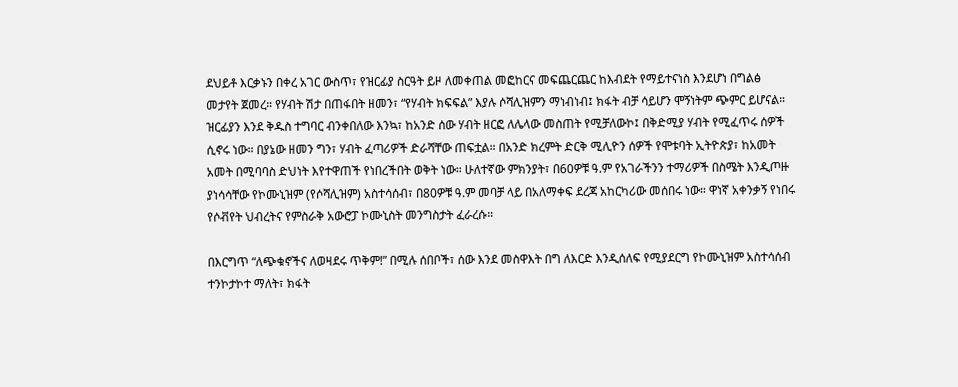ደህይቶ እርቃኑን በቀረ አገር ውስጥ፣ የዝርፊያ ስርዓት ይዞ ለመቀጠል መፎከርና መፍጨርጨር ከእብደት የማይተናነስ እንደሆነ በግልፅ መታየት ጀመረ። የሃብት ሽታ በጠፋበት ዘመን፣ “የሃብት ክፍፍል” እያሉ ሶሻሊዝምን ማነብነብ፤ ክፋት ብቻ ሳይሆን ሞኝነትም ጭምር ይሆናል። ዝርፊያን እንደ ቅዱስ ተግባር ብንቀበለው እንኳ፣ ከአንድ ሰው ሃብት ዘርፎ ለሌላው መስጠት የሚቻለውኮ፤ በቅድሚያ ሃብት የሚፈጥሩ ሰዎች ሲኖሩ ነው። በያኔው ዘመን ግን፣ ሃብት ፈጣሪዎች ድራሻቸው ጠፍቷል። በአንድ ክረምት ድርቅ ሚሊዮን ሰዎች የሞቱባት ኢትዮጵያ፣ ከአመት አመት በሚባባስ ድህነት እየተዋጠች የነበረችበት ወቅት ነው። ሁለተኛው ምክንያት፣ በ60ዎቹ ዓ.ም የአገራችንን ተማሪዎች በስሜት እንዲጦዙ ያነሳሳቸው የኮሙኒዝም (የሶሻሊዝም) አስተሳሰብ፣ በ80ዎቹ ዓ.ም መባቻ ላይ በአለማቀፍ ደረጃ አከርካሪው መሰበሩ ነው። ዋነኛ አቀንቃኝ የነበሩ የሶቭየት ህብረትና የምስራቅ አውሮፓ ኮሙኒስት መንግስታት ፈራረሱ።

በእርግጥ “ለጭቁኖችና ለወዛደሩ ጥቅም!” በሚሉ ሰበቦች፣ ሰው እንደ መስዋእት በግ ለእርድ እንዲሰለፍ የሚያደርግ የኮሙኒዝም አስተሳሰብ ተንኮታኮተ ማለት፣ ክፋት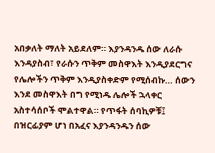አበቃለት ማለት አይደለም። እያንዳንዱ ሰው ለራሱ እንዳያስብ፣ የራሱን ጥቅም መስዋእት እንዲያደርግና የሌሎችን ጥቅም እንዲያስቀድም የሚሰብኩ… ሰውን እንደ መስዋእት በግ የሚነዱ ሌሎች ኋላቀር አስተሳሰቦች ሞልተዋል። የጥፋት ሰባኪዎቹ፤ በዝርፊያም ሆነ በአፈና እያንዳንዱን ሰው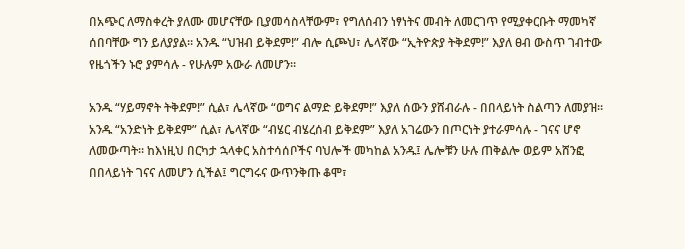በአጭር ለማስቀረት ያለሙ መሆናቸው ቢያመሳስላቸውም፣ የግለሰብን ነፃነትና መብት ለመርገጥ የሚያቀርቡት ማመካኛ ሰበባቸው ግን ይለያያል። አንዱ “ህዝብ ይቅደም!” ብሎ ሲጮህ፣ ሌላኛው “ኢትዮጵያ ትቅደም!” እያለ ፀብ ውስጥ ገብተው የዜጎችን ኑሮ ያምሳሉ - የሁሉም አውራ ለመሆን።

አንዱ “ሃይማኖት ትቅደም!” ሲል፣ ሌላኛው “ወግና ልማድ ይቅደም!” እያለ ሰውን ያሸብራሉ - በበላይነት ስልጣን ለመያዝ። አንዱ “አንድነት ይቅደም” ሲል፣ ሌላኛው “ብሄር ብሄረሰብ ይቅደም” እያለ አገሬውን በጦርነት ያተራምሳሉ - ገናና ሆኖ ለመውጣት። ከእነዚህ በርካታ ኋላቀር አስተሳሰቦችና ባህሎች መካከል አንዱ፤ ሌሎቹን ሁሉ ጠቅልሎ ወይም አሸንፎ በበላይነት ገናና ለመሆን ሲችል፤ ግርግሩና ውጥንቅጡ ቆሞ፣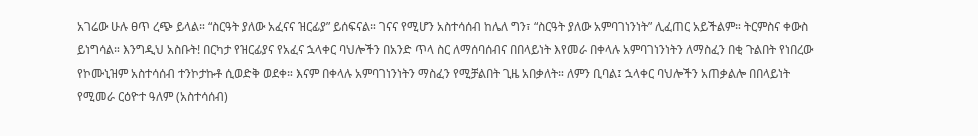አገሬው ሁሉ ፀጥ ረጭ ይላል። “ስርዓት ያለው አፈናና ዝርፊያ” ይሰፍናል። ገናና የሚሆን አስተሳሰብ ከሌለ ግን፣ “ስርዓት ያለው አምባገነንነት” ሊፈጠር አይችልም። ትርምስና ቀውስ ይነግሳል። እንግዲህ አስቡት! በርካታ የዝርፊያና የአፈና ኋላቀር ባህሎችን በአንድ ጥላ ስር ለማሰባሰብና በበላይነት እየመራ በቀላሉ አምባገነንነትን ለማስፈን በቂ ጉልበት የነበረው የኮሙኒዝም አስተሳሰብ ተንኮታኩቶ ሲወድቅ ወደቀ። እናም በቀላሉ አምባገነንነትን ማስፈን የሚቻልበት ጊዜ አበቃለት። ለምን ቢባል፤ ኋላቀር ባህሎችን አጠቃልሎ በበላይነት የሚመራ ርዕዮተ ዓለም (አስተሳሰብ)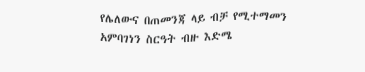የሌለውና በጠመንጃ ላይ ብቻ የሚተማመን አምባገነን ስርዓት ብዙ እድሜ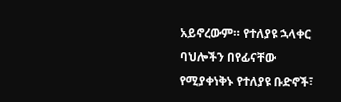አይኖረውም። የተለያዩ ኋላቀር ባህሎችን በየፊናቸው የሚያቀነቅኑ የተለያዩ ቡድኖች፣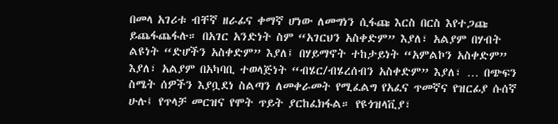በመላ አገሪቱ ብቸኛ ዘራፊና ቀማኛ ሆነው ለመግነን ሲፋጩ እርስ በርስ እየተጋጩ ይጨፋጨፋሉ። በአገር አንድነት ስም “አገርህን አስቀድም” እያለ፣ አልያም በሃብት ልዩነት “ድሆችን አስቀድም” እያለ፤ በሃይማኖት ተከታይነት “አምልኮን አስቀድም” እያለ፣ አልያም በአካባቢ ተወላጅነት “ብሄር/ብሄረሰብን አስቀድም” እያለ፣ … በጭፍን ስሜት ሰዎችን እያቧደነ ስልጣን ለመቀራመት የሚፈልግ የአፈና ጥመኛና የዝርፊያ ሱሰኛ ሁሉ፤ የጥላቻ መርዝና የሞት ጥይት ያርከፈክፋል። የዩጎዝላቪያ፣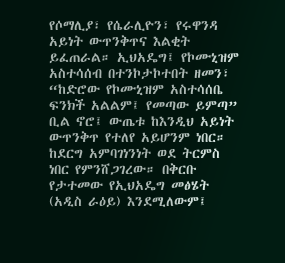የሶማሊያ፣ የሴራሊዮን፣ የሩዋንዳ አይነት ውጥንቅጥና እልቂት ይፈጠራል። ኢህአዴግ፤ የኮሙኒዝም አስተሳሰብ በተንኮታኮተበት ዘመን፣ “ከድሮው የኮሙኒዝም አስተሳሰቤ ፍንክች አልልም፤ የመጣው ይምጣ” ቢል ኖሮ፤ ውጤቱ ከእንዲህ አይነት ውጥንቅጥ የተለየ አይሆንም ነበር። ከደርግ አምባገነንነት ወደ ትርምስ ነበር የምንሸጋገረው። በቅርቡ የታተመው የኢህአዴግ መፅሄት (አዲስ ራዕይ) እንደሚለውም፤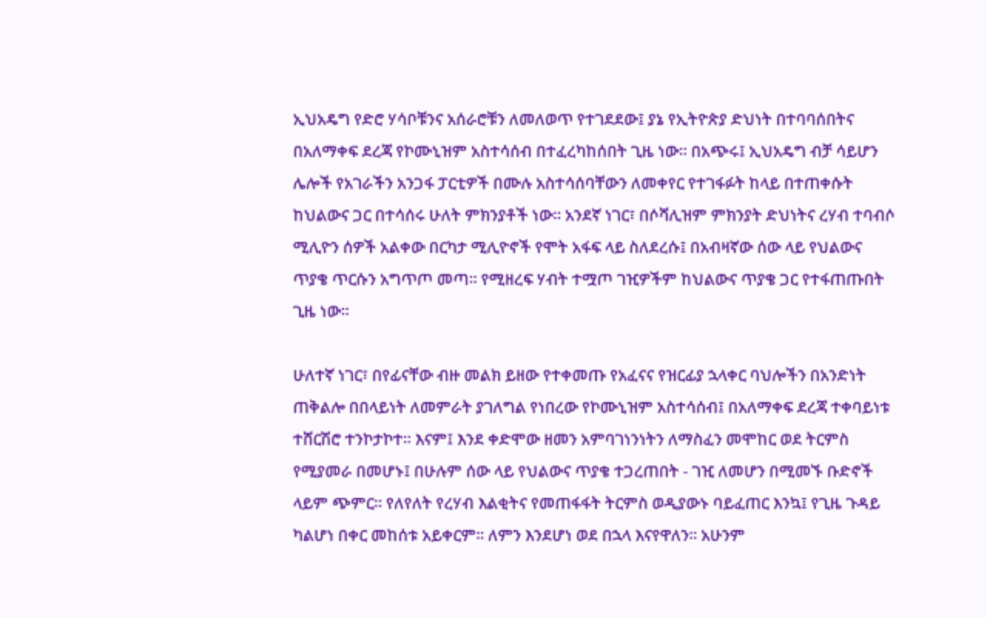ኢህአዴግ የድሮ ሃሳቦቹንና አሰራሮቹን ለመለወጥ የተገደደው፤ ያኔ የኢትዮጵያ ድህነት በተባባሰበትና በአለማቀፍ ደረጃ የኮሙኒዝም አስተሳሰብ በተፈረካከሰበት ጊዜ ነው። በአጭሩ፤ ኢህአዴግ ብቻ ሳይሆን ሌሎች የአገራችን አንጋፋ ፓርቲዎች በሙሉ አስተሳሰባቸውን ለመቀየር የተገፋፉት ከላይ በተጠቀሱት ከህልውና ጋር በተሳሰሩ ሁለት ምክንያቶች ነው። አንደኛ ነገር፣ በሶሻሊዝም ምክንያት ድህነትና ረሃብ ተባብሶ ሚሊዮን ሰዎች አልቀው በርካታ ሚሊዮኖች የሞት አፋፍ ላይ ስለደረሱ፤ በአብዛኛው ሰው ላይ የህልውና ጥያቄ ጥርሱን አግጥጦ መጣ። የሚዘረፍ ሃብት ተሟጦ ገዢዎችም ከህልውና ጥያቄ ጋር የተፋጠጡበት ጊዜ ነው።

ሁለተኛ ነገር፣ በየፊናቸው ብዙ መልክ ይዘው የተቀመጡ የአፈናና የዝርፊያ ኋላቀር ባህሎችን በአንድነት ጠቅልሎ በበላይነት ለመምራት ያገለግል የነበረው የኮሙኒዝም አስተሳሰብ፤ በአለማቀፍ ደረጃ ተቀባይነቱ ተሸርሽሮ ተንኮታኮተ። እናም፤ እንደ ቀድሞው ዘመን አምባገነንነትን ለማስፈን መሞከር ወደ ትርምስ የሚያመራ በመሆኑ፤ በሁሉም ሰው ላይ የህልውና ጥያቄ ተጋረጠበት - ገዢ ለመሆን በሚመኙ ቡድኖች ላይም ጭምር። የለየለት የረሃብ እልቂትና የመጠፋፋት ትርምስ ወዲያውኑ ባይፈጠር እንኳ፤ የጊዜ ጉዳይ ካልሆነ በቀር መከሰቱ አይቀርም። ለምን እንደሆነ ወደ በኋላ እናየዋለን። አሁንም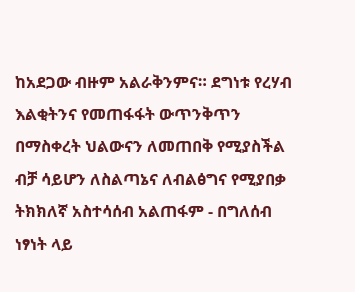ከአደጋው ብዙም አልራቅንምና። ደግነቱ የረሃብ እልቂትንና የመጠፋፋት ውጥንቅጥን በማስቀረት ህልውናን ለመጠበቅ የሚያስችል ብቻ ሳይሆን ለስልጣኔና ለብልፅግና የሚያበቃ ትክክለኛ አስተሳሰብ አልጠፋም - በግለሰብ ነፃነት ላይ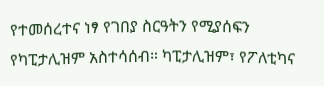የተመሰረተና ነፃ የገበያ ስርዓትን የሚያሰፍን የካፒታሊዝም አስተሳሰብ። ካፒታሊዝም፣ የፖለቲካና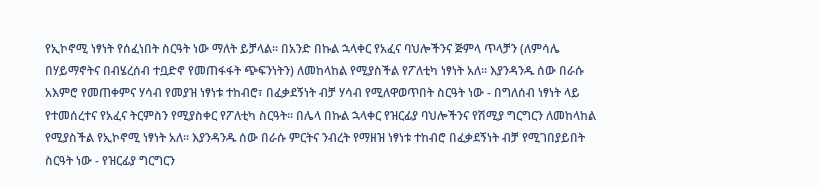የኢኮኖሚ ነፃነት የሰፈነበት ስርዓት ነው ማለት ይቻላል። በአንድ በኩል ኋላቀር የአፈና ባህሎችንና ጅምላ ጥላቻን (ለምሳሌ በሃይማኖትና በብሄረሰብ ተቧድኖ የመጠፋፋት ጭፍንነትን) ለመከላከል የሚያስችል የፖለቲካ ነፃነት አለ። እያንዳንዱ ሰው በራሱ አእምሮ የመጠቀምና ሃሳብ የመያዝ ነፃነቱ ተከብሮ፣ በፈቃደኝነት ብቻ ሃሳብ የሚለዋወጥበት ስርዓት ነው - በግለሰብ ነፃነት ላይ የተመሰረተና የአፈና ትርምስን የሚያስቀር የፖለቲካ ስርዓት። በሌላ በኩል ኋላቀር የዝርፊያ ባህሎችንና የሽሚያ ግርግርን ለመከላከል የሚያስችል የኢኮኖሚ ነፃነት አለ። እያንዳንዱ ሰው በራሱ ምርትና ንብረት የማዘዝ ነፃነቱ ተከብሮ በፈቃደኝነት ብቻ የሚገበያይበት ስርዓት ነው - የዝርፊያ ግርግርን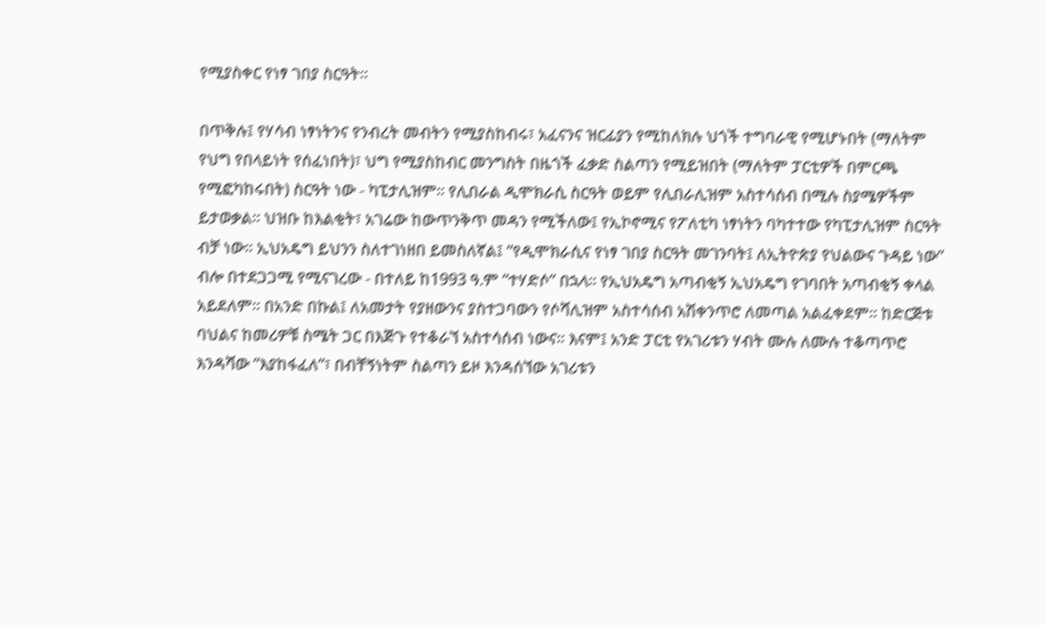የሚያስቀር የነፃ ገበያ ስርዓት።

በጥቅሉ፤ የሃሳብ ነፃነትንና የንብረት መብትን የሚያስከብሩ፣ አፈናንና ዝርፊያን የሚከለክሉ ህጎች ተግባራዊ የሚሆኑበት (ማለትም የህግ የበላይነት የሰፈነበት)፣ ህግ የሚያስከብር መንግስት በዜጎች ፈቃድ ስልጣን የሚይዝበት (ማለትም ፓርቲዎች በምርጫ የሚፎካከሩበት) ስርዓት ነው - ካፒታሊዝም። የሊበራል ዲሞክራሲ ስርዓት ወይም የሊበራሊዝም አስተሳሰብ በሚሉ ስያሜዎችም ይታወቃል። ህዝቡ ከእልቂት፣ አገሬው ከውጥንቅጥ መዳን የሚችለው፤ የኢኮኖሚና የፖለቲካ ነፃነትን ባካተተው የካፒታሊዝም ስርዓት ብቻ ነው። ኢህአዴግ ይህንን ስለተገነዘበ ይመስለኛል፤ “የዲሞክራሲና የነፃ ገበያ ስርዓት መገንባት፤ ለኢትዮጵያ የህልውና ጉዳይ ነው” ብሎ በተደጋጋሚ የሚናገረው - በተለይ ከ1993 ዓ.ም “ተሃድሶ” በኋላ። የኢህአዴግ አጣብቂኝ ኢህአዴግ የገባበት አጣብቂኝ ቀላል አይደለም። በአንድ በኩል፤ ለአመታት የያዘውንና ያስተጋባውን የሶሻሊዝም አስተሳሰብ አሽቀንጥሮ ለመጣል አልፈቀደም። ከድርጅቱ ባህልና ከመሪዎቹ ስሜት ጋር በእጅጉ የተቆራኘ አስተሳሰብ ነውና። እናም፤ አንድ ፓርቲ የአገሪቱን ሃብት ሙሉ ለሙሉ ተቆጣጥሮ እንዳሻው “እያከፋፈለ”፣ በብቸኝነትም ስልጣን ይዞ እንዳሰኘው አገሪቱን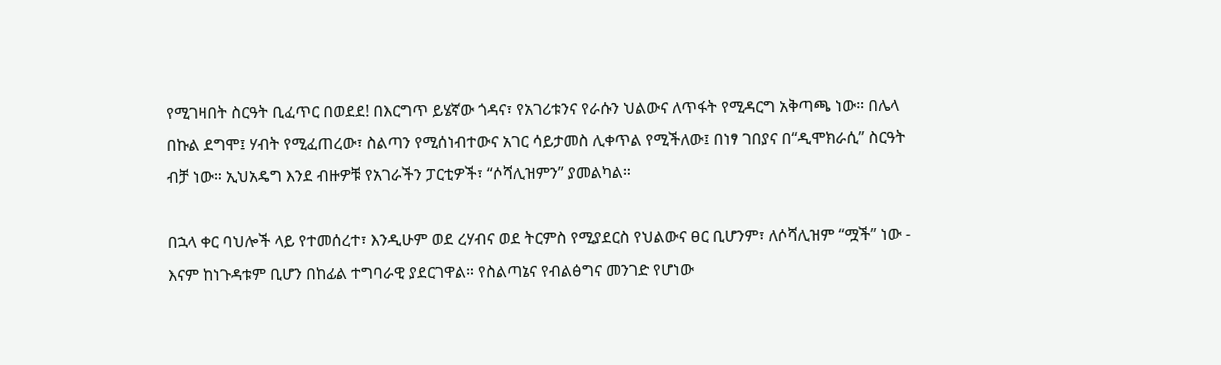የሚገዛበት ስርዓት ቢፈጥር በወደደ! በእርግጥ ይሄኛው ጎዳና፣ የአገሪቱንና የራሱን ህልውና ለጥፋት የሚዳርግ አቅጣጫ ነው። በሌላ በኩል ደግሞ፤ ሃብት የሚፈጠረው፣ ስልጣን የሚሰነብተውና አገር ሳይታመስ ሊቀጥል የሚችለው፤ በነፃ ገበያና በ“ዲሞክራሲ” ስርዓት ብቻ ነው። ኢህአዴግ እንደ ብዙዎቹ የአገራችን ፓርቲዎች፣ “ሶሻሊዝምን” ያመልካል።

በኋላ ቀር ባህሎች ላይ የተመሰረተ፣ እንዲሁም ወደ ረሃብና ወደ ትርምስ የሚያደርስ የህልውና ፀር ቢሆንም፣ ለሶሻሊዝም “ሟች” ነው - እናም ከነጉዳቱም ቢሆን በከፊል ተግባራዊ ያደርገዋል። የስልጣኔና የብልፅግና መንገድ የሆነው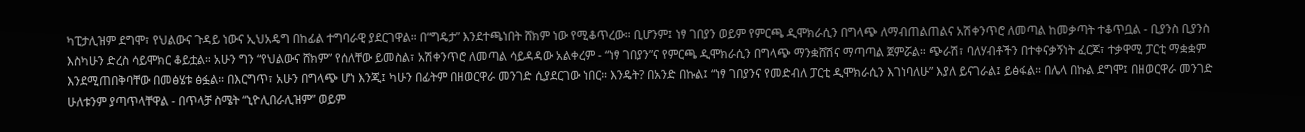ካፒታሊዝም ደግሞ፣ የህልውና ጉዳይ ነውና ኢህአዴግ በከፊል ተግባራዊ ያደርገዋል። በ“ግዴታ” እንደተጫነበት ሸክም ነው የሚቆጥረው። ቢሆንም፤ ነፃ ገበያን ወይም የምርጫ ዲሞክራሲን በግላጭ ለማብጠልጠልና አሽቀንጥሮ ለመጣል ከመቃጣት ተቆጥቧል - ቢያንስ ቢያንስ እስካሁን ድረስ ሳይሞክር ቆይቷል። አሁን ግን “የህልውና ሸክም” የሰለቸው ይመስል፣ አሽቀንጥሮ ለመጣል ሳይዳዳው አልቀረም - “ነፃ ገበያን”ና የምርጫ ዲሞክራሲን በግላጭ ማንቋሸሽና ማጣጣል ጀምሯል። ጭራሽ፣ ባለሃብቶችን በተቀናቃኝነት ፈርጆ፣ ተቃዋሚ ፓርቲ ማቋቋም እንደሚጠበቅባቸው በመፅሄቱ ፅፏል። በእርግጥ፣ አሁን በግላጭ ሆነ እንጂ፤ ካሁን በፊትም በዘወርዋራ መንገድ ሲያደርገው ነበር። እንዴት? በአንድ በኩል፤ “ነፃ ገበያንና የመድብለ ፓርቲ ዲሞክራሲን እገነባለሁ” እያለ ይናገራል፤ ይፅፋል። በሌላ በኩል ደግሞ፤ በዘወርዋራ መንገድ ሁለቱንም ያጣጥላቸዋል - በጥላቻ ስሜት “ኒዮሊበራሊዝም” ወይም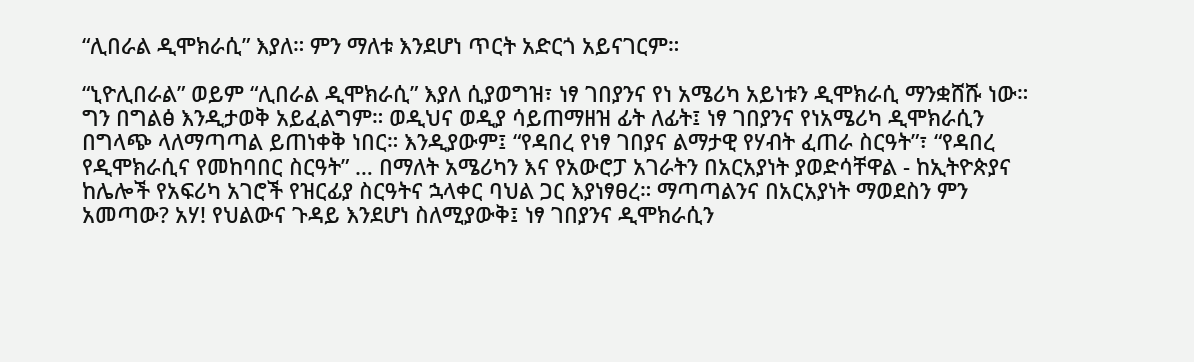“ሊበራል ዲሞክራሲ” እያለ። ምን ማለቱ እንደሆነ ጥርት አድርጎ አይናገርም።

“ኒዮሊበራል” ወይም “ሊበራል ዲሞክራሲ” እያለ ሲያወግዝ፣ ነፃ ገበያንና የነ አሜሪካ አይነቱን ዲሞክራሲ ማንቋሸሹ ነው። ግን በግልፅ እንዲታወቅ አይፈልግም። ወዲህና ወዲያ ሳይጠማዘዝ ፊት ለፊት፤ ነፃ ገበያንና የነአሜሪካ ዲሞክራሲን በግላጭ ላለማጣጣል ይጠነቀቅ ነበር። እንዲያውም፤ “የዳበረ የነፃ ገበያና ልማታዊ የሃብት ፈጠራ ስርዓት”፣ “የዳበረ የዲሞክራሲና የመከባበር ስርዓት” … በማለት አሜሪካን እና የአውሮፓ አገራትን በአርአያነት ያወድሳቸዋል - ከኢትዮጵያና ከሌሎች የአፍሪካ አገሮች የዝርፊያ ስርዓትና ኋላቀር ባህል ጋር እያነፃፀረ። ማጣጣልንና በአርአያነት ማወደስን ምን አመጣው? አሃ! የህልውና ጉዳይ እንደሆነ ስለሚያውቅ፤ ነፃ ገበያንና ዲሞክራሲን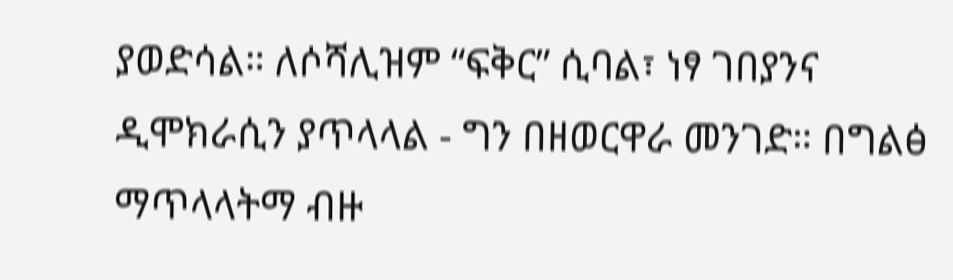ያወድሳል። ለሶሻሊዝም “ፍቅር” ሲባል፣ ነፃ ገበያንና ዲሞክራሲን ያጥላላል - ግን በዘወርዋራ መንገድ። በግልፅ ማጥላላትማ ብዙ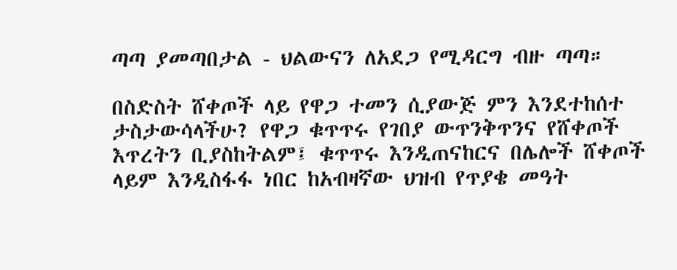ጣጣ ያመጣበታል - ህልውናን ለአደጋ የሚዳርግ ብዙ ጣጣ።

በስድስት ሸቀጦች ላይ የዋጋ ተመን ሲያውጅ ምን እንደተከሰተ ታስታውሳላችሁ? የዋጋ ቁጥጥሩ የገበያ ውጥንቅጥንና የሸቀጦች እጥረትን ቢያስከትልም፤ ቁጥጥሩ እንዲጠናከርና በሌሎች ሸቀጦች ላይም እንዲስፋፋ ነበር ከአብዛኛው ህዝብ የጥያቄ መዓት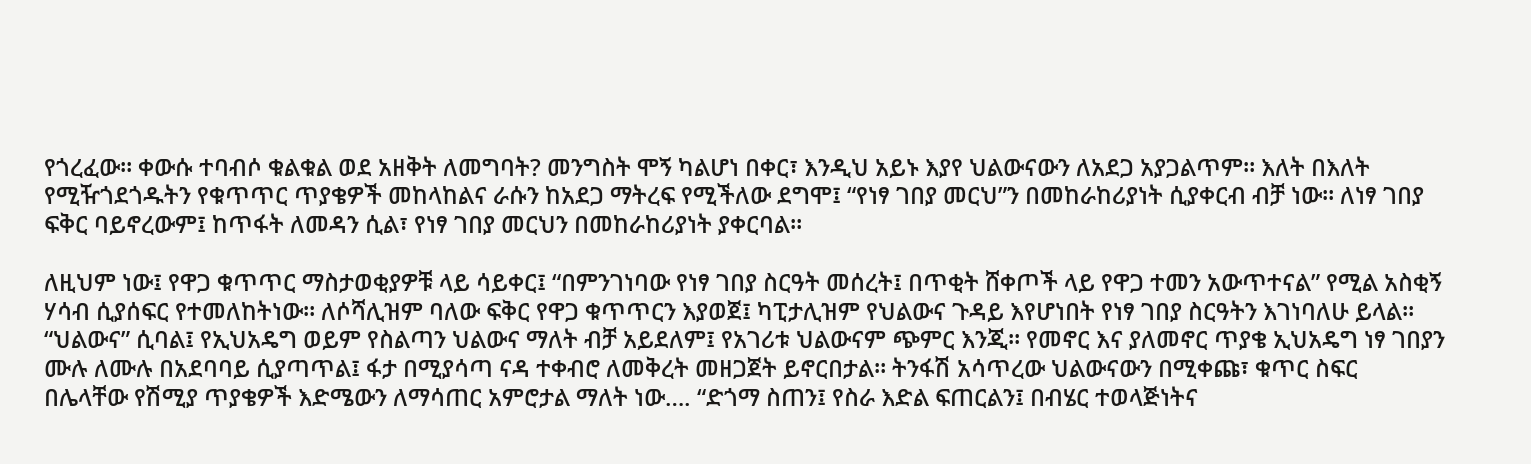የጎረፈው። ቀውሱ ተባብሶ ቁልቁል ወደ አዘቅት ለመግባት? መንግስት ሞኝ ካልሆነ በቀር፣ እንዲህ አይኑ እያየ ህልውናውን ለአደጋ አያጋልጥም። እለት በእለት የሚዥጎደጎዱትን የቁጥጥር ጥያቄዎች መከላከልና ራሱን ከአደጋ ማትረፍ የሚችለው ደግሞ፤ “የነፃ ገበያ መርህ”ን በመከራከሪያነት ሲያቀርብ ብቻ ነው። ለነፃ ገበያ ፍቅር ባይኖረውም፤ ከጥፋት ለመዳን ሲል፣ የነፃ ገበያ መርህን በመከራከሪያነት ያቀርባል።

ለዚህም ነው፤ የዋጋ ቁጥጥር ማስታወቂያዎቹ ላይ ሳይቀር፤ “በምንገነባው የነፃ ገበያ ስርዓት መሰረት፤ በጥቂት ሸቀጦች ላይ የዋጋ ተመን አውጥተናል” የሚል አስቂኝ ሃሳብ ሲያሰፍር የተመለከትነው። ለሶሻሊዝም ባለው ፍቅር የዋጋ ቁጥጥርን እያወጀ፤ ካፒታሊዝም የህልውና ጉዳይ እየሆነበት የነፃ ገበያ ስርዓትን እገነባለሁ ይላል። “ህልውና” ሲባል፤ የኢህአዴግ ወይም የስልጣን ህልውና ማለት ብቻ አይደለም፤ የአገሪቱ ህልውናም ጭምር እንጂ። የመኖር እና ያለመኖር ጥያቄ ኢህአዴግ ነፃ ገበያን ሙሉ ለሙሉ በአደባባይ ሲያጣጥል፤ ፋታ በሚያሳጣ ናዳ ተቀብሮ ለመቅረት መዘጋጀት ይኖርበታል። ትንፋሽ አሳጥረው ህልውናውን በሚቀጩ፣ ቁጥር ስፍር በሌላቸው የሽሚያ ጥያቄዎች እድሜውን ለማሳጠር አምሮታል ማለት ነው…. “ድጎማ ስጠን፤ የስራ እድል ፍጠርልን፤ በብሄር ተወላጅነትና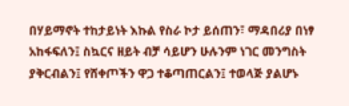በሃይማኖት ተከታይነት እኩል የስራ ኮታ ይሰጠን፣ ማዳበሪያ በነፃ አከፋፍለን፤ ስኳርና ዘይት ብቻ ሳይሆን ሁሉንም ነገር መንግስት ያቅርብልን፤ የሸቀጦችን ዋጋ ተቆጣጠርልን፤ ተወላጅ ያልሆኑ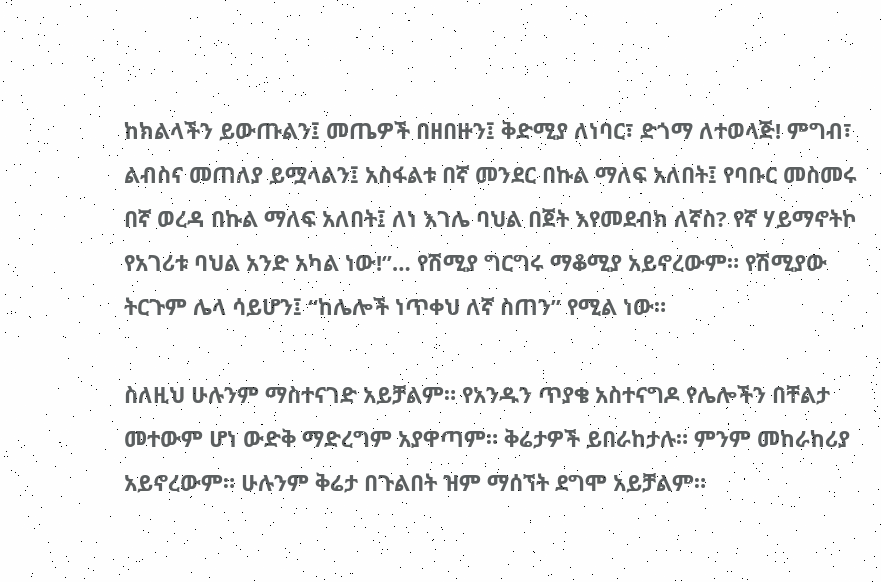ከክልላችን ይውጡልን፤ መጤዎች በዘበዙን፤ ቅድሚያ ለነባር፣ ድጎማ ለተወላጅ! ምግብ፣ ልብስና መጠለያ ይሟላልን፤ አስፋልቱ በኛ መንደር በኩል ማለፍ አለበት፤ የባቡር መስመሩ በኛ ወረዳ በኩል ማለፍ አለበት፤ ለነ እገሌ ባህል በጀት እየመደብክ ለኛስ? የኛ ሃይማኖትኮ የአገሪቱ ባህል አንድ አካል ነው!”… የሽሚያ ግርግሩ ማቆሚያ አይኖረውም። የሽሚያው ትርጉም ሌላ ሳይሆን፤ “ከሌሎች ነጥቀህ ለኛ ስጠን” የሚል ነው።

ስለዚህ ሁሉንም ማስተናገድ አይቻልም። የአንዱን ጥያቄ አስተናግዶ የሌሎችን በቸልታ መተውም ሆነ ውድቅ ማድረግም አያዋጣም። ቅሬታዎች ይበራከታሉ። ምንም መከራከሪያ አይኖረውም። ሁሉንም ቅሬታ በጉልበት ዝም ማሰኘት ደግሞ አይቻልም።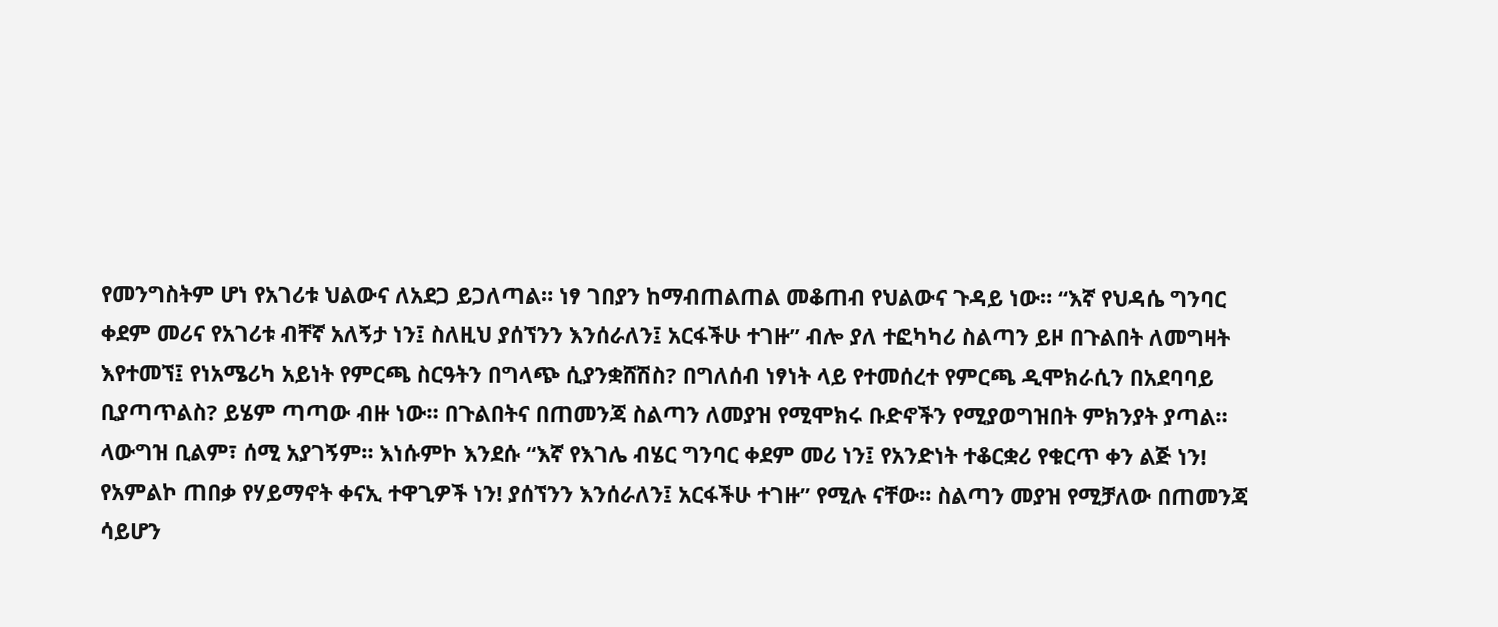የመንግስትም ሆነ የአገሪቱ ህልውና ለአደጋ ይጋለጣል። ነፃ ገበያን ከማብጠልጠል መቆጠብ የህልውና ጉዳይ ነው። “እኛ የህዳሴ ግንባር ቀደም መሪና የአገሪቱ ብቸኛ አለኝታ ነን፤ ስለዚህ ያሰኘንን እንሰራለን፤ አርፋችሁ ተገዙ” ብሎ ያለ ተፎካካሪ ስልጣን ይዞ በጉልበት ለመግዛት እየተመኘ፤ የነአሜሪካ አይነት የምርጫ ስርዓትን በግላጭ ሲያንቋሸሽስ? በግለሰብ ነፃነት ላይ የተመሰረተ የምርጫ ዲሞክራሲን በአደባባይ ቢያጣጥልስ? ይሄም ጣጣው ብዙ ነው። በጉልበትና በጠመንጃ ስልጣን ለመያዝ የሚሞክሩ ቡድኖችን የሚያወግዝበት ምክንያት ያጣል። ላውግዝ ቢልም፣ ሰሚ አያገኝም። እነሱምኮ እንደሱ “እኛ የእገሌ ብሄር ግንባር ቀደም መሪ ነን፤ የአንድነት ተቆርቋሪ የቁርጥ ቀን ልጅ ነን! የአምልኮ ጠበቃ የሃይማኖት ቀናኢ ተዋጊዎች ነን! ያሰኘንን እንሰራለን፤ አርፋችሁ ተገዙ” የሚሉ ናቸው። ስልጣን መያዝ የሚቻለው በጠመንጃ ሳይሆን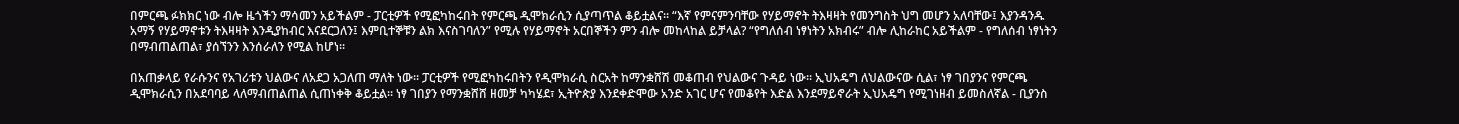በምርጫ ፉክክር ነው ብሎ ዜጎችን ማሳመን አይችልም - ፓርቲዎች የሚፎካከሩበት የምርጫ ዲሞክራሲን ሲያጣጥል ቆይቷልና። “እኛ የምናምንባቸው የሃይማኖት ትእዛዛት የመንግስት ህግ መሆን አለባቸው፤ እያንዳንዱ አማኝ የሃይማኖቱን ትእዛዛት እንዲያከብር እናደርጋለን፤ እምቢተኞቹን ልክ እናስገባለን” የሚሉ የሃይማኖት አርበኞችን ምን ብሎ መከላከል ይቻላል? “የግለሰብ ነፃነትን አክብሩ” ብሎ ሊከራከር አይችልም - የግለሰብ ነፃነትን በማብጠልጠል፣ ያሰኘንን እንሰራለን የሚል ከሆነ።

በአጠቃላይ የራሱንና የአገሪቱን ህልውና ለአደጋ አጋለጠ ማለት ነው። ፓርቲዎች የሚፎካከሩበትን የዲሞክራሲ ስርአት ከማንቋሸሽ መቆጠብ የህልውና ጉዳይ ነው። ኢህአዴግ ለህልውናው ሲል፣ ነፃ ገበያንና የምርጫ ዲሞክራሲን በአደባባይ ላለማብጠልጠል ሲጠነቀቅ ቆይቷል። ነፃ ገበያን የማንቋሸሸ ዘመቻ ካካሄደ፣ ኢትዮጵያ እንደቀድሞው አንድ አገር ሆና የመቆየት እድል እንደማይኖራት ኢህአዴግ የሚገነዘብ ይመስለኛል - ቢያንስ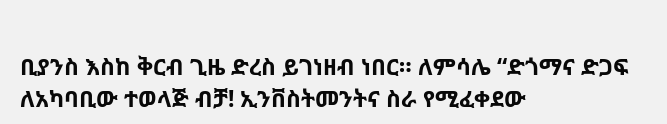ቢያንስ እስከ ቅርብ ጊዜ ድረስ ይገነዘብ ነበር። ለምሳሌ “ድጎማና ድጋፍ ለአካባቢው ተወላጅ ብቻ! ኢንቨስትመንትና ስራ የሚፈቀደው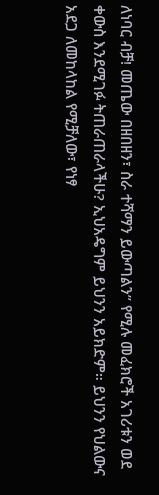ለነባር ብቻ! መጤው በዘበዘን፣ ስራ ተሻማን ይውጣልን” የሚሉ መፈክሮች አገሪቱን ወደ ቀውስ እንደሚገፉ ትጠራጠራላችሁ? ኢህአዴግም ይህንን አይክድም። ይህንን የህልውና አደጋ ለመከላከል የሚቻለው፣ የነፃ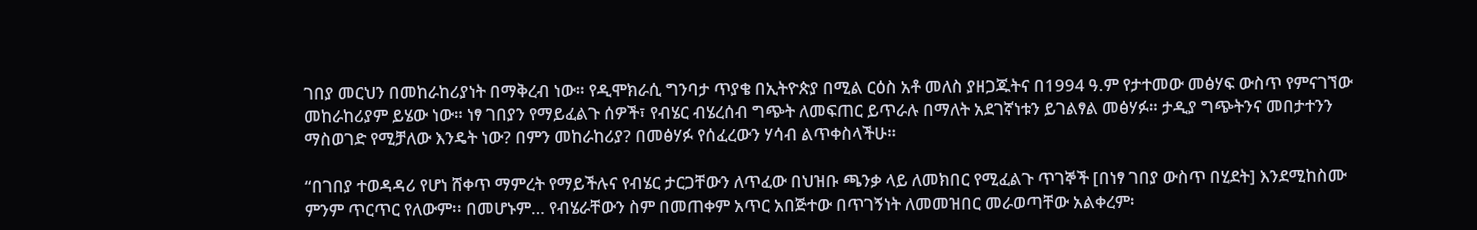ገበያ መርህን በመከራከሪያነት በማቅረብ ነው። የዲሞክራሲ ግንባታ ጥያቄ በኢትዮጵያ በሚል ርዕስ አቶ መለስ ያዘጋጁትና በ1994 ዓ.ም የታተመው መፅሃፍ ውስጥ የምናገኘው መከራከሪያም ይሄው ነው። ነፃ ገበያን የማይፈልጉ ሰዎች፣ የብሄር ብሄረሰብ ግጭት ለመፍጠር ይጥራሉ በማለት አደገኛነቱን ይገልፃል መፅሃፉ። ታዲያ ግጭትንና መበታተንን ማስወገድ የሚቻለው እንዴት ነው? በምን መከራከሪያ? በመፅሃፉ የሰፈረውን ሃሳብ ልጥቀስላችሁ።

“በገበያ ተወዳዳሪ የሆነ ሸቀጥ ማምረት የማይችሉና የብሄር ታርጋቸውን ለጥፈው በህዝቡ ጫንቃ ላይ ለመክበር የሚፈልጉ ጥገኞች [በነፃ ገበያ ውስጥ በሂደት] እንደሚከስሙ ምንም ጥርጥር የለውም፡፡ በመሆኑም… የብሄራቸውን ስም በመጠቀም አጥር አበጅተው በጥገኝነት ለመመዝበር መራወጣቸው አልቀረም፡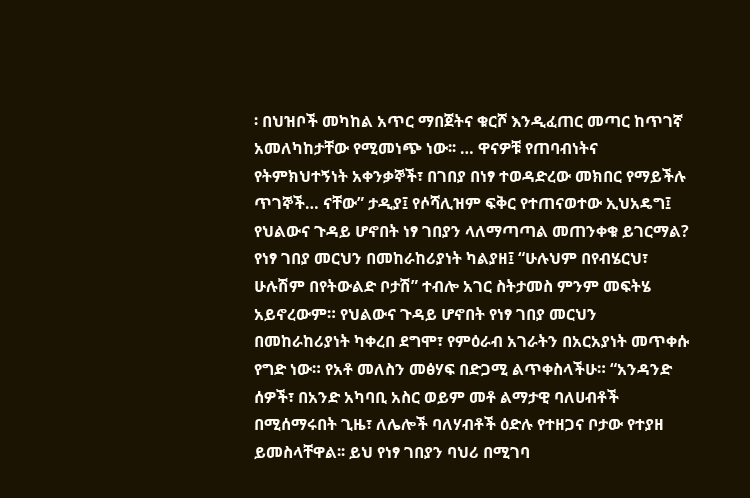፡ በህዝቦች መካከል አጥር ማበጀትና ቁርሾ እንዲፈጠር መጣር ከጥገኛ አመለካከታቸው የሚመነጭ ነው፡፡ … ዋናዎቹ የጠባብነትና የትምክህተኝነት አቀንቃኞች፣ በገበያ በነፃ ተወዳድረው መክበር የማይችሉ ጥገኞች… ናቸው” ታዲያ፤ የሶሻሊዝም ፍቅር የተጠናወተው ኢህአዴግ፤ የህልውና ጉዳይ ሆኖበት ነፃ ገበያን ላለማጣጣል መጠንቀቁ ይገርማል? የነፃ ገበያ መርህን በመከራከሪያነት ካልያዘ፤ “ሁሉህም በየብሄርህ፣ ሁሉሽም በየትውልድ ቦታሽ” ተብሎ አገር ስትታመስ ምንም መፍትሄ አይኖረውም። የህልውና ጉዳይ ሆኖበት የነፃ ገበያ መርህን በመከራከሪያነት ካቀረበ ደግሞ፣ የምዕራብ አገራትን በአርአያነት መጥቀሱ የግድ ነው። የአቶ መለስን መፅሃፍ በድጋሚ ልጥቀስላችሁ። “አንዳንድ ሰዎች፣ በአንድ አካባቢ አስር ወይም መቶ ልማታዊ ባለሀብቶች በሚሰማሩበት ጊዜ፣ ለሌሎች ባለሃብቶች ዕድሉ የተዘጋና ቦታው የተያዘ ይመስላቸዋል፡፡ ይህ የነፃ ገበያን ባህሪ በሚገባ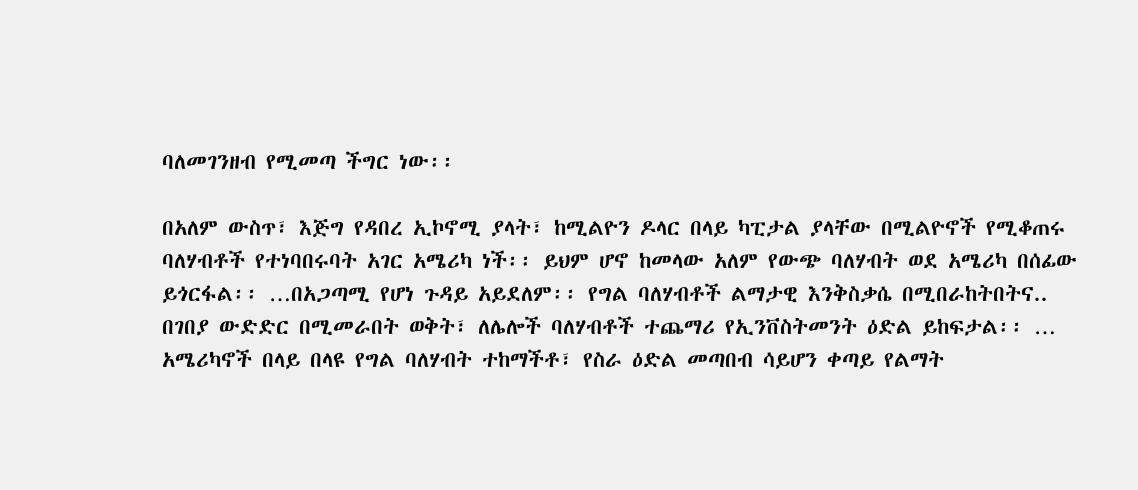ባለመገንዘብ የሚመጣ ችግር ነው፡፡

በአለም ውስጥ፣ እጅግ የዳበረ ኢኮኖሚ ያላት፣ ከሚልዮን ዶላር በላይ ካፒታል ያላቸው በሚልዮኖች የሚቆጠሩ ባለሃብቶች የተነባበሩባት አገር አሜሪካ ነች፡፡ ይህም ሆኖ ከመላው አለም የውጭ ባለሃብት ወደ አሜሪካ በሰፊው ይጎርፋል፡፡ …በአጋጣሚ የሆነ ጉዳይ አይደለም፡፡ የግል ባለሃብቶች ልማታዊ እንቅስቃሴ በሚበራከትበትና.. በገበያ ውድድር በሚመራበት ወቅት፣ ለሌሎች ባለሃብቶች ተጨማሪ የኢንቨስትመንት ዕድል ይከፍታል፡፡ … አሜሪካኖች በላይ በላዩ የግል ባለሃብት ተከማችቶ፣ የስራ ዕድል መጣበብ ሳይሆን ቀጣይ የልማት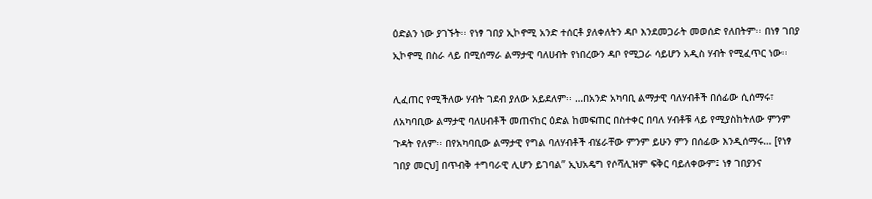ዕድልን ነው ያገኙት፡፡ የነፃ ገበያ ኢኮኖሚ አንድ ተሰርቶ ያለቀለትን ዳቦ እንደመጋራት መወሰድ የለበትም፡፡ በነፃ ገበያ ኢኮኖሚ በስራ ላይ በሚሰማራ ልማታዊ ባለሀብት የነበረውን ዳቦ የሚጋራ ሳይሆን አዲስ ሃብት የሚፈጥር ነው፡፡

ሊፈጠር የሚችለው ሃብት ገደብ ያለው አይደለም፡፡ …በአንድ አካባቢ ልማታዊ ባለሃብቶች በሰፊው ሲሰማሩ፣ ለአካባቢው ልማታዊ ባለሀብቶች መጠናከር ዕድል ከመፍጠር በስተቀር በባለ ሃብቶቹ ላይ የሚያስከትለው ምንም ጉዳት የለም፡፡ በየአካባቢው ልማታዊ የግል ባለሃብቶች ብሄራቸው ምንም ይሁን ምን በሰፊው እንዲሰማሩ… [የነፃ ገበያ መርህ] በጥብቅ ተግባራዊ ሊሆን ይገባል” ኢህአዴግ የሶሻሊዝም ፍቅር ባይለቀውም፤ ነፃ ገበያንና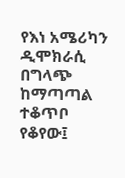የእነ አሜሪካን ዲሞክራሲ በግላጭ ከማጣጣል ተቆጥቦ የቆየው፤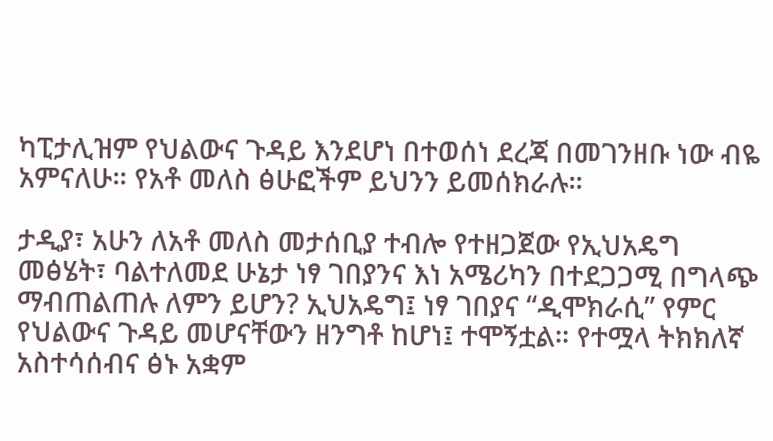ካፒታሊዝም የህልውና ጉዳይ እንደሆነ በተወሰነ ደረጃ በመገንዘቡ ነው ብዬ አምናለሁ። የአቶ መለስ ፅሁፎችም ይህንን ይመሰክራሉ።

ታዲያ፣ አሁን ለአቶ መለስ መታሰቢያ ተብሎ የተዘጋጀው የኢህአዴግ መፅሄት፣ ባልተለመደ ሁኔታ ነፃ ገበያንና እነ አሜሪካን በተደጋጋሚ በግላጭ ማብጠልጠሉ ለምን ይሆን? ኢህአዴግ፤ ነፃ ገበያና “ዲሞክራሲ” የምር የህልውና ጉዳይ መሆናቸውን ዘንግቶ ከሆነ፤ ተሞኝቷል። የተሟላ ትክክለኛ አስተሳሰብና ፅኑ አቋም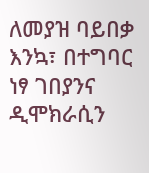ለመያዝ ባይበቃ እንኳ፣ በተግባር ነፃ ገበያንና ዲሞክራሲን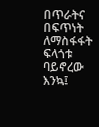በጥራትና በፍጥነት ለማስፋፋት ፍላጎቱ ባይኖረው እንኳ፤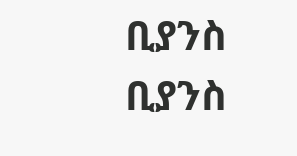ቢያንስ ቢያንስ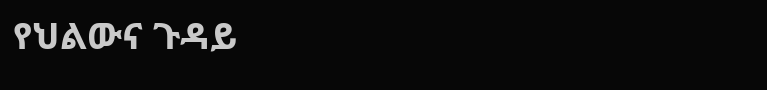የህልውና ጉዳይ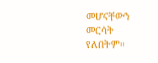መሆናቸውን መርሳት የለበትም።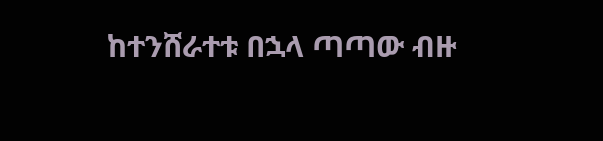ከተንሸራተቱ በኋላ ጣጣው ብዙ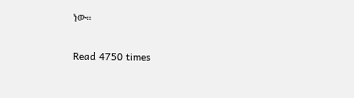ነው።

Read 4750 times